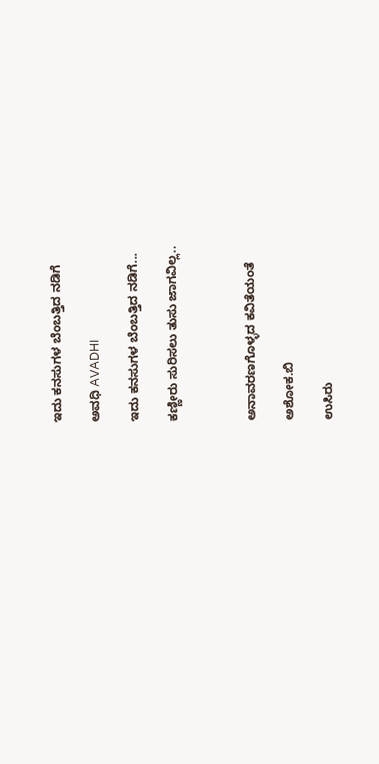ಇದು ಕನಸುಗಳ ಬೆಂಬತ್ತಿದ ನಡಿಗೆ‍

ಅವಧಿ AVADHI

ಇದು ಕನಸುಗಳ ಬೆಂಬತ್ತಿದ ನಡಿಗೆ...

ಕಣ್ಣೀರು ಸುರಿಸಲು ತುಸು ಜಾಗವಿಲ್ಲ..



ಅನಾವರಣಗೊಳ್ಳದ ಕವಿತೆಯಂತೆ

ಅಶೋಕ.ಬಿ

ಉಸಿರು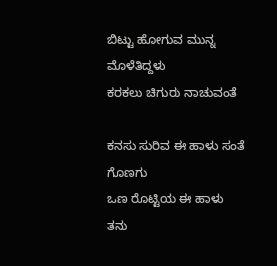ಬಿಟ್ಟು ಹೋಗುವ ಮುನ್ನ
ಮೊಳೆತಿದ್ದಳು
ಕರಕಲು ಚಿಗುರು ನಾಚುವಂತೆ

ಕನಸು ಸುರಿವ ಈ ಹಾಳು ಸಂತೆ ಗೊಣಗು
ಒಣ ರೊಟ್ಟಿಯ ಈ ಹಾಳು ತನು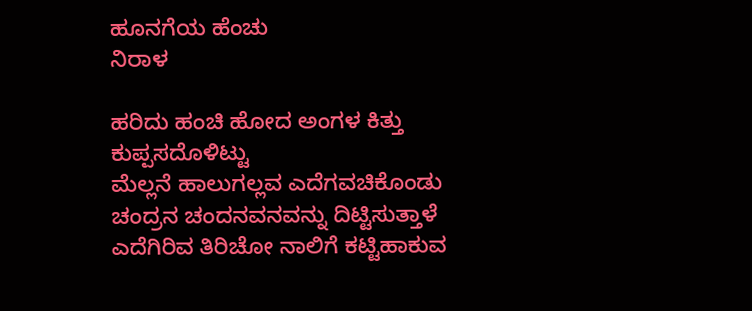ಹೂನಗೆಯ ಹೆಂಚು
ನಿರಾಳ

ಹರಿದು ಹಂಚಿ ಹೋದ ಅಂಗಳ ಕಿತ್ತು
ಕುಪ್ಪಸದೊಳಿಟ್ಟು
ಮೆಲ್ಲನೆ ಹಾಲುಗಲ್ಲವ ಎದೆಗವಚಿಕೊಂಡು
ಚಂದ್ರನ ಚಂದನವನವನ್ನು ದಿಟ್ಟಿಸುತ್ತಾಳೆ
ಎದೆಗಿರಿವ ತಿರಿಚೋ ನಾಲಿಗೆ ಕಟ್ಟಿಹಾಕುವ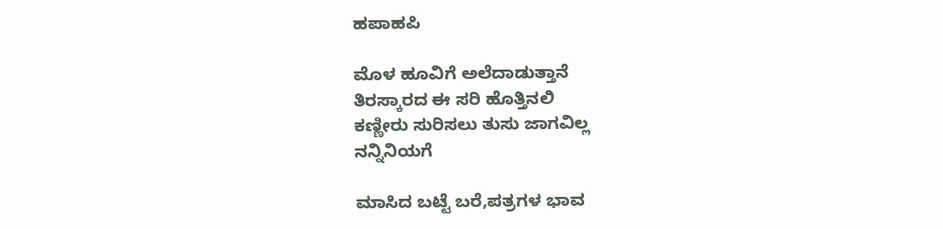ಹಪಾಹಪಿ

ಮೊಳ ಹೂವಿಗೆ ಅಲೆದಾಡುತ್ತಾನೆ
ತಿರಸ್ಕಾರದ ಈ ಸರಿ ಹೊತ್ತಿನಲಿ
ಕಣ್ಣೀರು ಸುರಿಸಲು ತುಸು ಜಾಗವಿಲ್ಲ
ನನ್ನಿನಿಯಗೆ

ಮಾಸಿದ ಬಟ್ಟೆ ಬರೆ,ಪತ್ರಗಳ ಭಾವ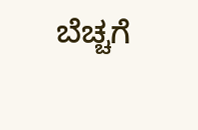ಬೆಚ್ಚಗೆ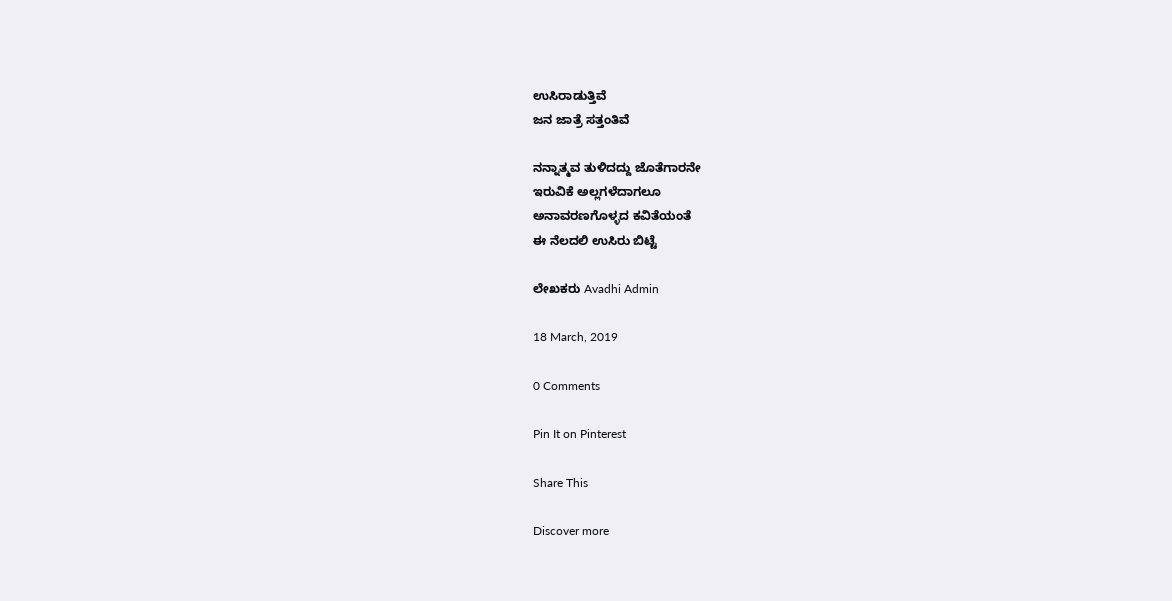ಉಸಿರಾಡುತ್ತಿವೆ
ಜನ ಜಾತ್ರೆ ಸತ್ತಂತಿವೆ

ನನ್ನಾತ್ಮವ ತುಳಿದದ್ದು ಜೊತೆಗಾರನೇ
ಇರುವಿಕೆ ಅಲ್ಲಗಳೆದಾಗಲೂ
ಅನಾವರಣಗೊಳ್ಳದ ಕವಿತೆಯಂತೆ
ಈ ನೆಲದಲಿ ಉಸಿರು ಬಿಟ್ಟೆ

ಲೇಖಕರು Avadhi Admin

18 March, 2019

0 Comments

Pin It on Pinterest

Share This

Discover more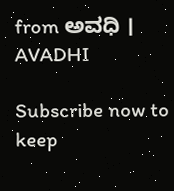from ಅವಧಿ । AVADHI

Subscribe now to keep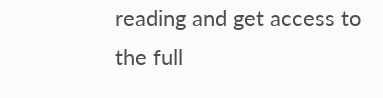reading and get access to the full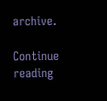archive.

Continue reading